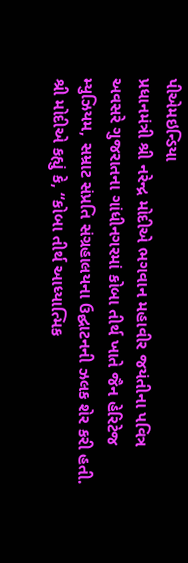પીએમઇન્ડિયા
પ્રધાનમંત્રી શ્રી નરેન્દ્ર મોદીએ ભગવાન મહાવીર જયંતીના પવિત્ર અવસરે ગુજરાતના ગાંધીનગરમાં કોબા તીર્થ ખાતે જૈન હેરિટેજ મ્યુઝિયમ, સમ્રાટ સંપ્રતિ સંગ્રહાલયના ઉદ્ઘાટનની ઝલક શેર કરી હતી. શ્રી મોદીએ કહ્યું કે, “કોબા તીર્થ આધ્યાત્મિક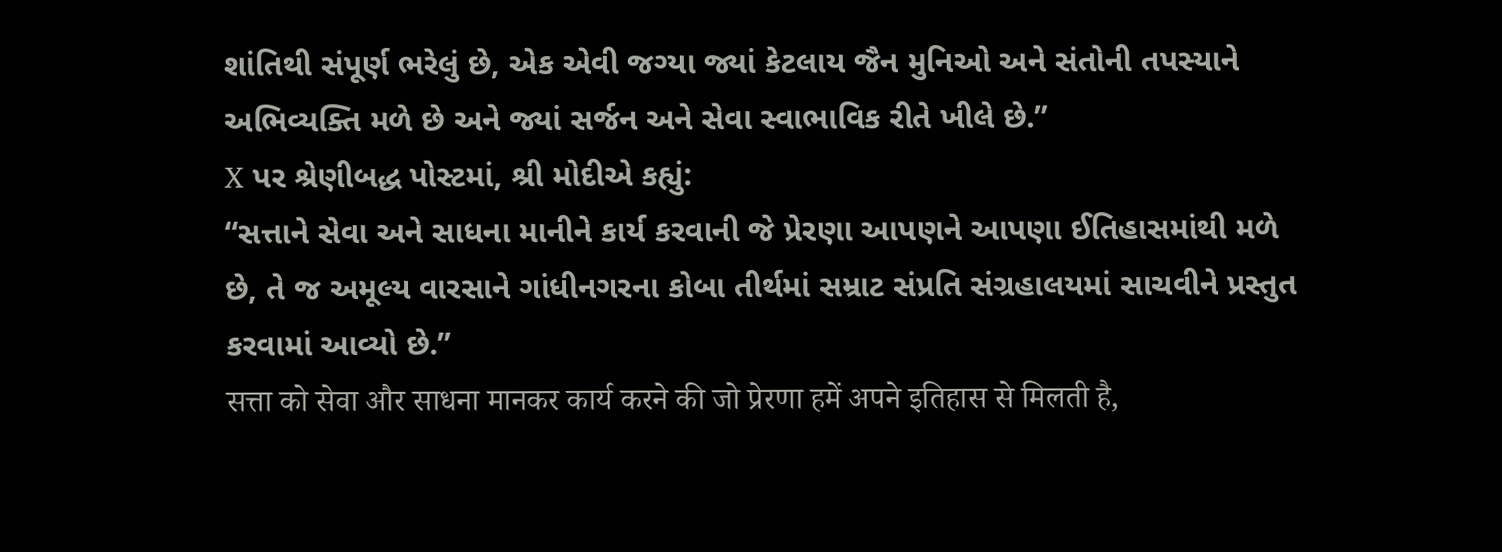શાંતિથી સંપૂર્ણ ભરેલું છે, એક એવી જગ્યા જ્યાં કેટલાય જૈન મુનિઓ અને સંતોની તપસ્યાને અભિવ્યક્તિ મળે છે અને જ્યાં સર્જન અને સેવા સ્વાભાવિક રીતે ખીલે છે.”
X પર શ્રેણીબદ્ધ પોસ્ટમાં, શ્રી મોદીએ કહ્યું:
“સત્તાને સેવા અને સાધના માનીને કાર્ય કરવાની જે પ્રેરણા આપણને આપણા ઈતિહાસમાંથી મળે છે, તે જ અમૂલ્ય વારસાને ગાંધીનગરના કોબા તીર્થમાં સમ્રાટ સંપ્રતિ સંગ્રહાલયમાં સાચવીને પ્રસ્તુત કરવામાં આવ્યો છે.”
सत्ता को सेवा और साधना मानकर कार्य करने की जो प्रेरणा हमें अपने इतिहास से मिलती है,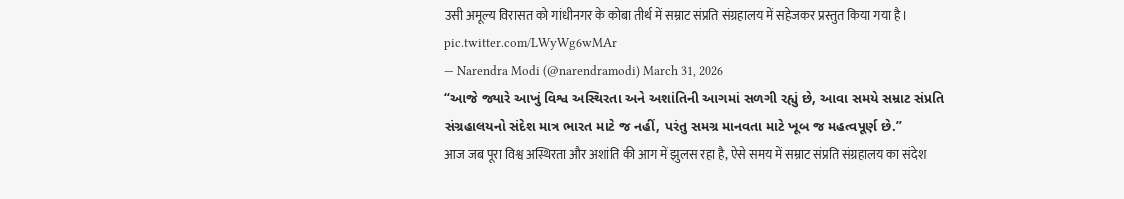उसी अमूल्य विरासत को गांधीनगर के कोबा तीर्थ में सम्राट संप्रति संग्रहालय में सहेजकर प्रस्तुत किया गया है। pic.twitter.com/LWyWg6wMAr
— Narendra Modi (@narendramodi) March 31, 2026
“આજે જ્યારે આખું વિશ્વ અસ્થિરતા અને અશાંતિની આગમાં સળગી રહ્યું છે, આવા સમયે સમ્રાટ સંપ્રતિ સંગ્રહાલયનો સંદેશ માત્ર ભારત માટે જ નહીં, પરંતુ સમગ્ર માનવતા માટે ખૂબ જ મહત્વપૂર્ણ છે.”
आज जब पूरा विश्व अस्थिरता और अशांति की आग में झुलस रहा है, ऐसे समय में सम्राट संप्रति संग्रहालय का संदेश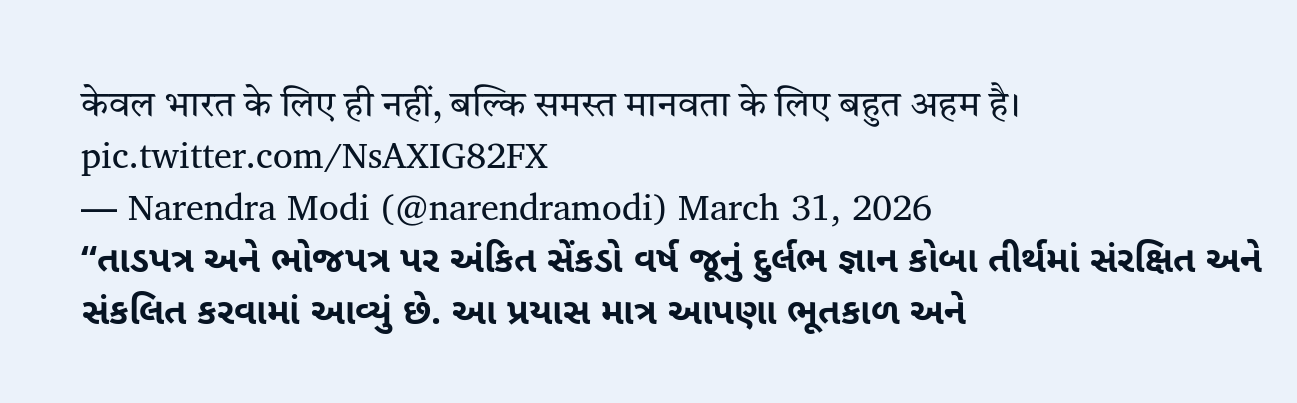केवल भारत के लिए ही नहीं, बल्कि समस्त मानवता के लिए बहुत अहम है। pic.twitter.com/NsAXIG82FX
— Narendra Modi (@narendramodi) March 31, 2026
“તાડપત્ર અને ભોજપત્ર પર અંકિત સેંકડો વર્ષ જૂનું દુર્લભ જ્ઞાન કોબા તીર્થમાં સંરક્ષિત અને સંકલિત કરવામાં આવ્યું છે. આ પ્રયાસ માત્ર આપણા ભૂતકાળ અને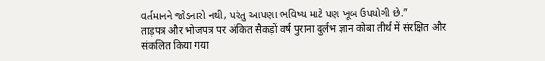વર્તમાનને જોડનારો નથી, પરંતુ આપણા ભવિષ્ય માટે પણ ખૂબ ઉપયોગી છે.”
ताड़पत्र और भोजपत्र पर अंकित सैकड़ों वर्ष पुराना दुर्लभ ज्ञान कोबा तीर्थ में संरक्षित और संकलित किया गया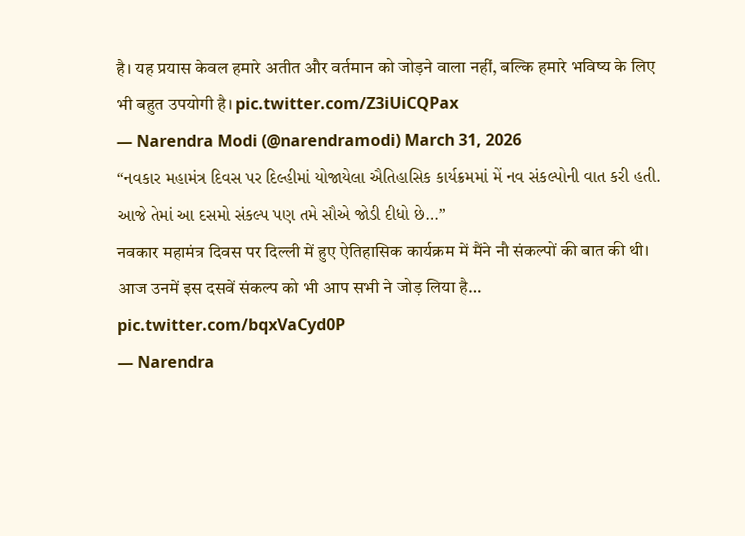है। यह प्रयास केवल हमारे अतीत और वर्तमान को जोड़ने वाला नहीं, बल्कि हमारे भविष्य के लिए भी बहुत उपयोगी है। pic.twitter.com/Z3iUiCQPax
— Narendra Modi (@narendramodi) March 31, 2026
“નવકાર મહામંત્ર દિવસ પર દિલ્હીમાં યોજાયેલા ઐતિહાસિક કાર્યક્રમમાં મેં નવ સંકલ્પોની વાત કરી હતી. આજે તેમાં આ દસમો સંકલ્પ પણ તમે સૌએ જોડી દીધો છે…”
नवकार महामंत्र दिवस पर दिल्ली में हुए ऐतिहासिक कार्यक्रम में मैंने नौ संकल्पों की बात की थी। आज उनमें इस दसवें संकल्प को भी आप सभी ने जोड़ लिया है… pic.twitter.com/bqxVaCyd0P
— Narendra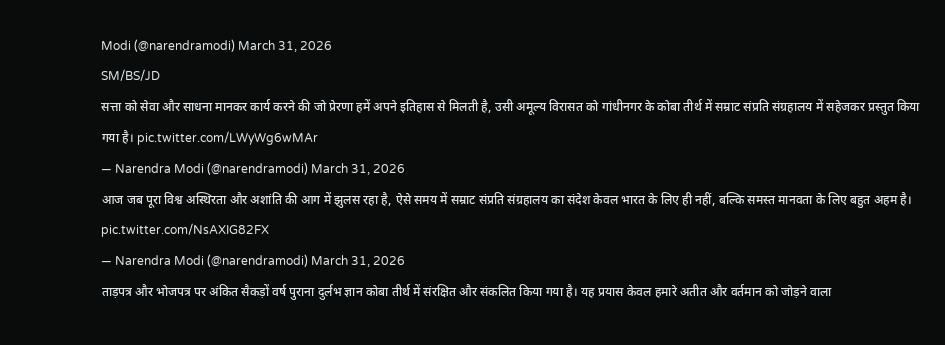Modi (@narendramodi) March 31, 2026
SM/BS/JD
सत्ता को सेवा और साधना मानकर कार्य करने की जो प्रेरणा हमें अपने इतिहास से मिलती है, उसी अमूल्य विरासत को गांधीनगर के कोबा तीर्थ में सम्राट संप्रति संग्रहालय में सहेजकर प्रस्तुत किया गया है। pic.twitter.com/LWyWg6wMAr
— Narendra Modi (@narendramodi) March 31, 2026
आज जब पूरा विश्व अस्थिरता और अशांति की आग में झुलस रहा है, ऐसे समय में सम्राट संप्रति संग्रहालय का संदेश केवल भारत के लिए ही नहीं, बल्कि समस्त मानवता के लिए बहुत अहम है। pic.twitter.com/NsAXIG82FX
— Narendra Modi (@narendramodi) March 31, 2026
ताड़पत्र और भोजपत्र पर अंकित सैकड़ों वर्ष पुराना दुर्लभ ज्ञान कोबा तीर्थ में संरक्षित और संकलित किया गया है। यह प्रयास केवल हमारे अतीत और वर्तमान को जोड़ने वाला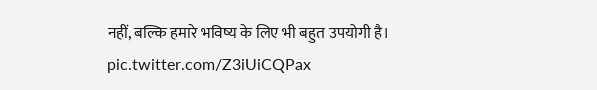नहीं, बल्कि हमारे भविष्य के लिए भी बहुत उपयोगी है। pic.twitter.com/Z3iUiCQPax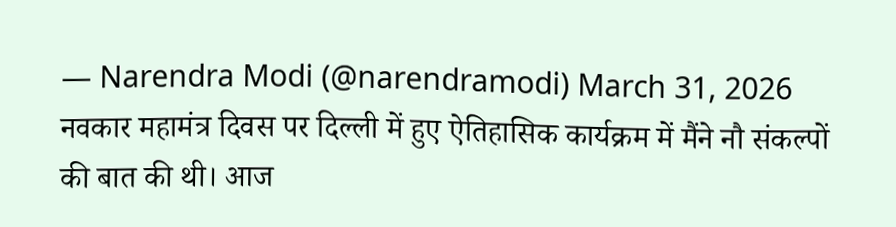— Narendra Modi (@narendramodi) March 31, 2026
नवकार महामंत्र दिवस पर दिल्ली में हुए ऐतिहासिक कार्यक्रम में मैंने नौ संकल्पों की बात की थी। आज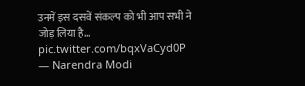उनमें इस दसवें संकल्प को भी आप सभी ने जोड़ लिया है… pic.twitter.com/bqxVaCyd0P
— Narendra Modi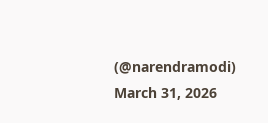(@narendramodi) March 31, 2026